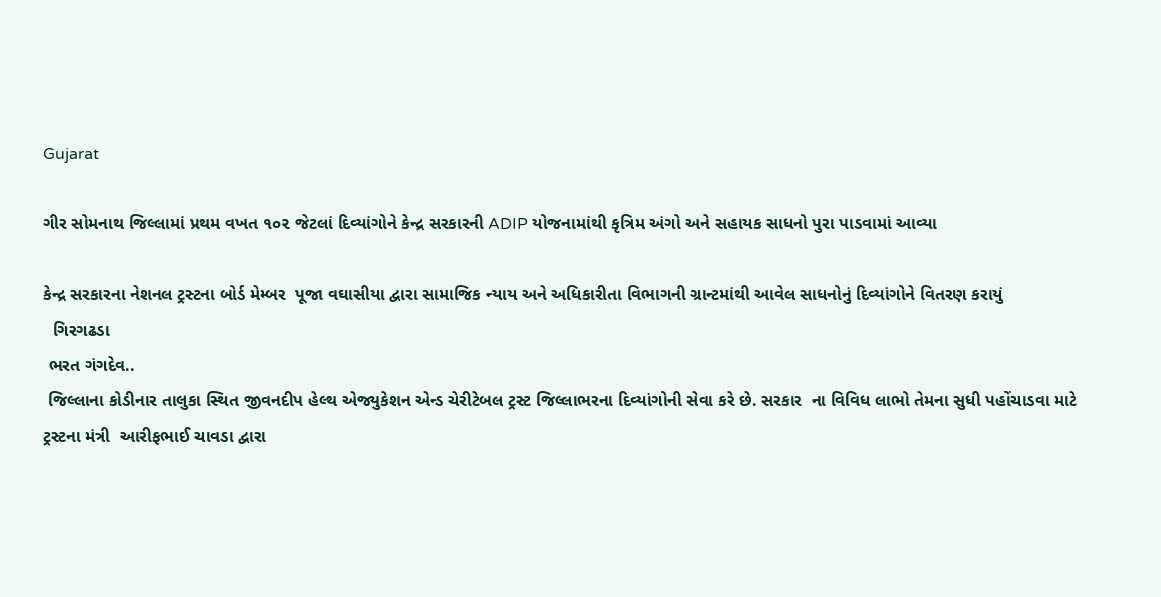Gujarat

ગીર સોમનાથ જિલ્લામાં પ્રથમ વખત ૧૦૨ જેટલાં દિવ્યાંગોને કેન્દ્ર સરકારની ADIP યોજનામાંથી કૃત્રિમ અંગો અને સહાયક સાધનો પુરા પાડવામાં આવ્યા

કેન્દ્ર સરકારના નેશનલ ટ્રસ્ટના બોર્ડ મેમ્બર  પૂજા વઘાસીયા દ્વારા સામાજિક ન્યાય અને અધિકારીતા વિભાગની ગ્રાન્ટમાંથી આવેલ સાધનોનું દિવ્યાંગોને વિતરણ કરાયું
  ગિરગઢડા
 ભરત ગંગદેવ..
 જિલ્લાના કોડીનાર તાલુકા સ્થિત જીવનદીપ હેલ્થ એજ્યુકેશન એન્ડ ચેરીટેબલ ટ્રસ્ટ જિલ્લાભરના દિવ્યાંગોની સેવા કરે છે. સરકાર  ના વિવિધ લાભો તેમના સુધી પહોંચાડવા માટે ટ્રસ્ટના મંત્રી  આરીફભાઈ ચાવડા દ્વારા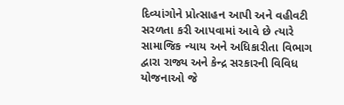દિવ્યાંગોને પ્રોત્સાહન આપી અને વહીવટી સરળતા કરી આપવામાં આવે છે ત્યારે સામાજિક ન્યાય અને અધિકારીતા વિભાગ દ્વારા રાજ્ય અને કેન્દ્ર સરકારની વિવિધ યોજનાઓ જે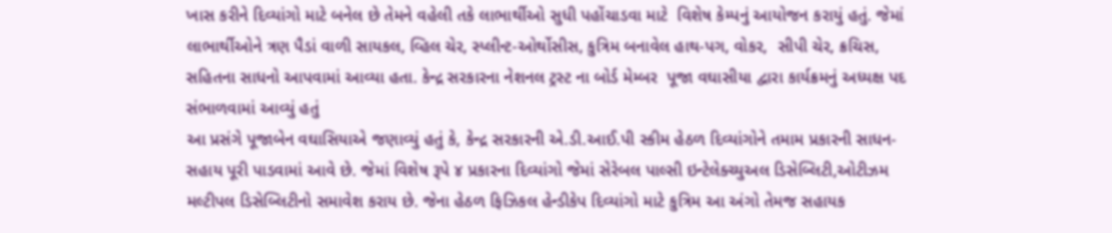ખાસ કરીને દિવ્યાંગો માટે બનેલ છે તેમને વહેલી તકે લાભાર્થીઓ સુધી પહોંચાડવા માટે  વિશેષ કેમ્પનું આયોજન કરાયું હતું. જેમાં લાભાર્થીઓને ત્રણ પૈડાં વાળી સાયકલ, વ્હિલ ચેર, સ્પ્લીન્ટ-ઓર્થોસીસ, કુત્રિમ બનાવેલ હાથ-પગ, વોકર,  સીપી ચેર, ક્રચિસ, સહિતના સાધનો આપવામાં આવ્યા હતા. કેન્દ્ર સરકારના નેશનલ ટ્રસ્ટ ના બોર્ડ મેમ્બર  પૂજા વઘાસીયા દ્વારા કાર્યક્રમનું અધ્યક્ષ પદ સંભાળવામાં આવ્યું હતું
આ પ્રસંગે પૂજાબેન વઘાસિયાએ જણાવ્યું હતું કે, કેન્દ્ર સરકારની એ.ડી.આઈ.પી સ્કીમ હેઠળ દિવ્યાંગોને તમામ પ્રકારની સાધન-સહાય પૂરી પાડવામાં આવે છે. જેમાં વિશેષ રૂપે ૪ પ્રકારના દિવ્યાંગો જેમાં સેરેબલ પાલ્સી ઇન્ટેલેક્ચ્યુઅલ ડિસેબ્લિટી,ઓટીઝમ મલ્ટીપલ ડિસેબ્લિટીનો સમાવેશ કરાય છે. જેના હેઠળ ફિઝિકલ હેન્ડીકેપ દિવ્યાંગો માટે કુત્રિમ આ અંગો તેમજ સહાયક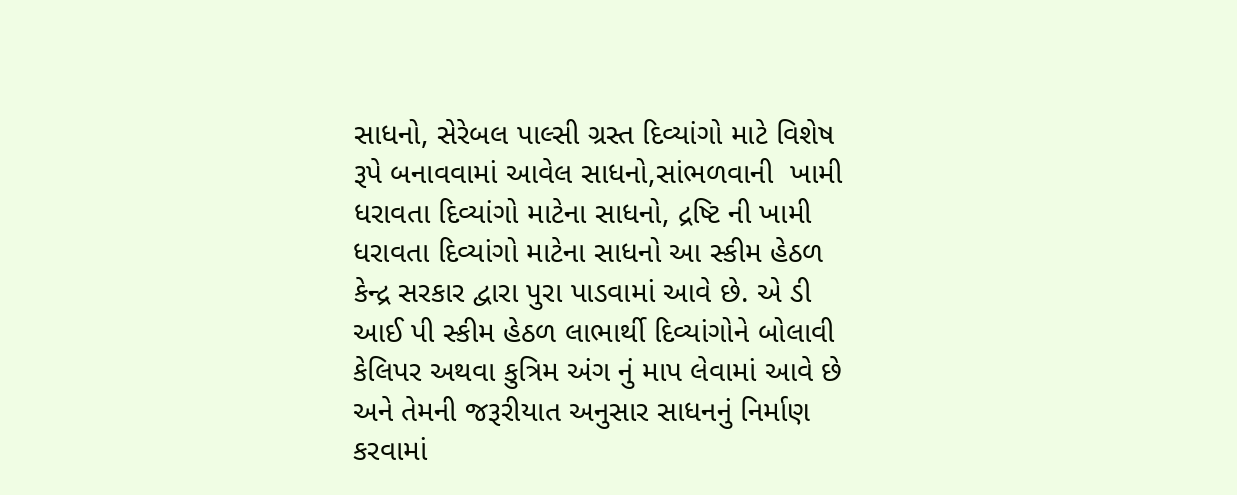સાધનો, સેરેબલ પાલ્સી ગ્રસ્ત દિવ્યાંગો માટે વિશેષ રૂપે બનાવવામાં આવેલ સાધનો,સાંભળવાની  ખામી ધરાવતા દિવ્યાંગો માટેના સાધનો, દ્રષ્ટિ ની ખામી ધરાવતા દિવ્યાંગો માટેના સાધનો આ સ્કીમ હેઠળ કેન્દ્ર સરકાર દ્વારા પુરા પાડવામાં આવે છે. એ ડી આઈ પી સ્કીમ હેઠળ લાભાર્થી દિવ્યાંગોને બોલાવી કેલિપર અથવા કુત્રિમ અંગ નું માપ લેવામાં આવે છે અને તેમની જરૂરીયાત અનુસાર સાધનનું નિર્માણ કરવામાં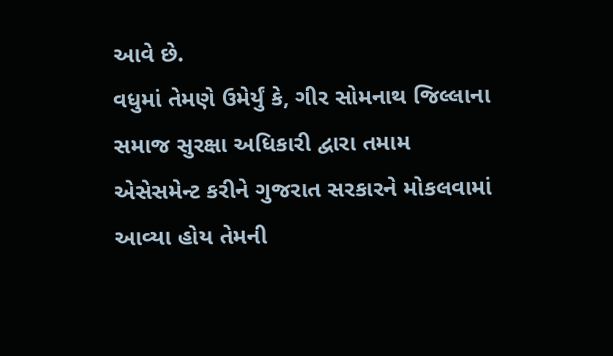આવે છે.
વધુમાં તેમણે ઉમેર્યું કે, ગીર સોમનાથ જિલ્લાના સમાજ સુરક્ષા અધિકારી દ્વારા તમામ એસેસમેન્ટ કરીને ગુજરાત સરકારને મોકલવામાં આવ્યા હોય તેમની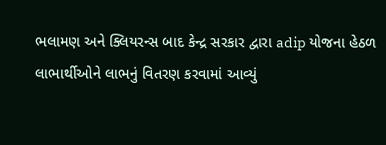ભલામણ અને ક્લિયરન્સ બાદ કેન્દ્ર સરકાર દ્વારા adip યોજના હેઠળ લાભાર્થીઓને લાભનું વિતરણ કરવામાં આવ્યું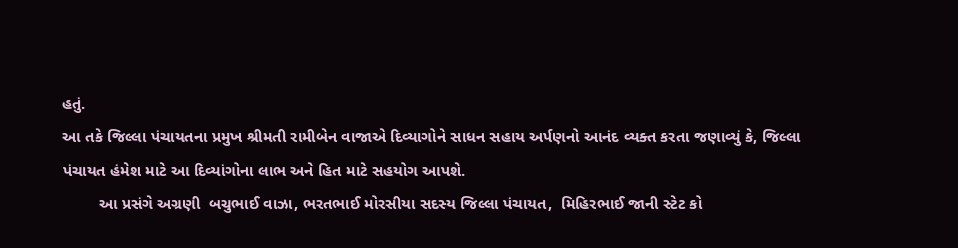હતું.
આ તકે જિલ્લા પંચાયતના પ્રમુખ શ્રીમતી રામીબેન વાજાએ દિવ્યાગોને સાધન સહાય અર્પણનો આનંદ વ્યક્ત કરતા જણાવ્યું કે, જિલ્લા પંચાયત હંમેશ માટે આ દિવ્યાંગોના લાભ અને હિત માટે સહયોગ આપશે.
        આ પ્રસંગે અગ્રણી  બચુભાઈ વાઝા, ભરતભાઈ મોરસીયા સદસ્ય જિલ્લા પંચાયત,  મિહિરભાઈ જાની સ્ટેટ કો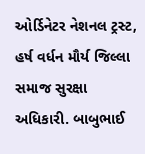ઓર્ડિનેટર નેશનલ ટ્રસ્ટ,  હર્ષ વર્ધન મૌર્ય જિલ્લા સમાજ સુરક્ષા અધિકારી. બાબુભાઈ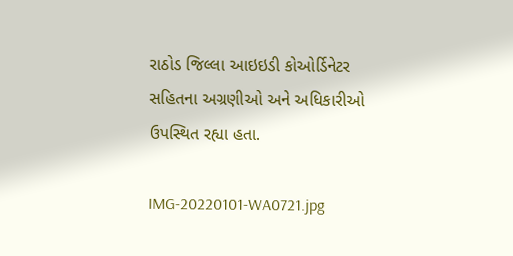રાઠોડ જિલ્લા આઇઇડી કોઓર્ડિનેટર સહિતના અગ્રણીઓ અને અધિકારીઓ ઉપસ્થિત રહ્યા હતા.

IMG-20220101-WA0721.jpg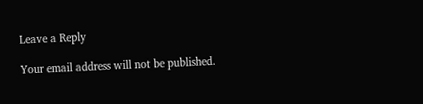Leave a Reply

Your email address will not be published.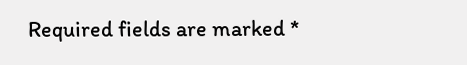Required fields are marked *